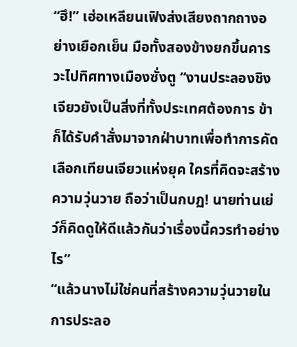“ฮึ!” เฮ่อเหลียนเฟิงส่งเสียงถากถางอย่างเยือกเย็น มือทั้งสองข้างยกขึ้นคารวะไปทิศทางเมืองซั่งตู “งานประลองชิงเจียวยังเป็นสิ่งที่ทั้งประเทศต้องการ ข้าก็ได้รับคำสั่งมาจากฝ่าบาทเพื่อทำการคัดเลือกเทียนเจียวแห่งยุค ใครที่คิดจะสร้างความวุ่นวาย ถือว่าเป็นกบฏ! นายท่านเย่ว์ก็คิดดูให้ดีแล้วกันว่าเรื่องนี้ควรทำอย่างไร”
“แล้วนางไม่ใช่คนที่สร้างความวุ่นวายในการประลอ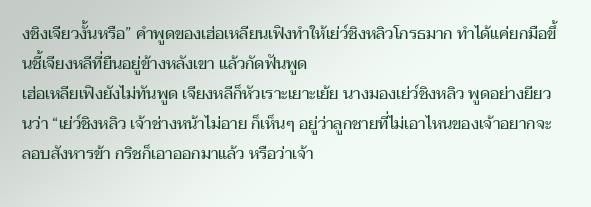งชิงเจียวงั้นหรือ” คำพูดของเฮ่อเหลียนเฟิงทำให้เย่ว์ชิงหลิวโกรธมาก ทำได้แค่ยกมือขึ้นชี้เจียงหลีที่ยืนอยู่ข้างหลังเขา แล้วกัดฟันพูด
เฮ่อเหลียเฟิงยังไม่ทันพูด เจียงหลีก็หัวเราะเยาะเย้ย นางมองเย่ว์ชิงหลิว พูดอย่างยียวนว่า “เย่ว์ชิงหลิว เจ้าช่างหน้าไม่อาย ก็เห็นๆ อยู่ว่าลูกชายที่ไม่เอาไหนของเจ้าอยากจะลอบสังหารข้า กริชก็เอาออกมาแล้ว หรือว่าเจ้า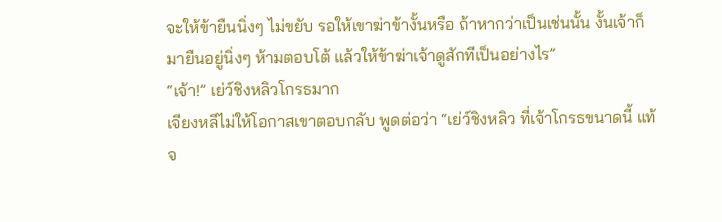จะให้ข้ายืนนิ่งๆ ไม่ขยับ รอให้เขาฆ่าข้างั้นหรือ ถ้าหากว่าเป็นเช่นนั้น งั้นเจ้าก็มายืนอยู่นิ่งๆ ห้ามตอบโต้ แล้วให้ข้าฆ่าเจ้าดูสักทีเป็นอย่างไร”
“เจ้า!” เย่ว์ชิงหลิวโกรธมาก
เจียงหลีไม่ให้โอกาสเขาตอบกลับ พูดต่อว่า “เย่ว์ชิงหลิว ที่เจ้าโกรธขนาดนี้ แท้จ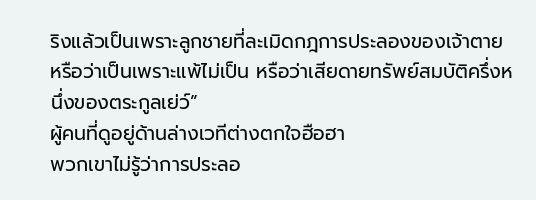ริงแล้วเป็นเพราะลูกชายที่ละเมิดกฎการประลองของเจ้าตาย หรือว่าเป็นเพราะแพ้ไม่เป็น หรือว่าเสียดายทรัพย์สมบัติครึ่งหนึ่งของตระกูลเย่ว์”
ผู้คนที่ดูอยู่ด้านล่างเวทีต่างตกใจฮือฮา
พวกเขาไม่รู้ว่าการประลอ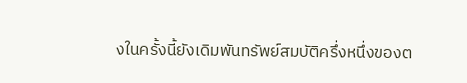งในครั้งนี้ยังเดิมพันทรัพย์สมบัติครึ่งหนึ่งของต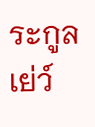ระกูลเย่ว์